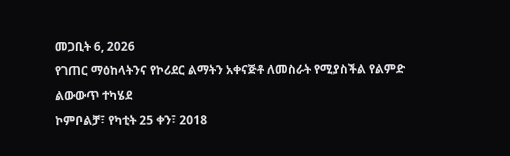መጋቢት 6, 2026
የገጠር ማዕከላትንና የኮሪደር ልማትን አቀናጅቶ ለመስራት የሚያስችል የልምድ ልውውጥ ተካሄደ
ኮምቦልቻ፣ የካቲት 25 ቀን፣ 2018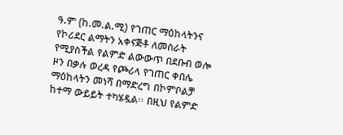ዓ.ም (ከ.መ.ል.ሚ) የገጠር ማዕከላትንና የኮሪደር ልማትን አቀናጅቶ ለመስራት የሚያስችል የልምድ ልውውጥ በደቡብ ወሎ ዞን በቃሉ ወረዳ የጮሪላ የገጠር ቀበሌ ማዕከላትን መነሻ በማድረግ በኮምቦልቻ ከተማ ውይይት ተካሄዷል፡፡ በዚህ የልምድ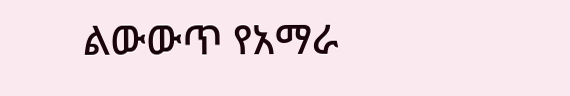ልውውጥ የአማራ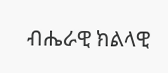ብሔራዊ ክልላዊ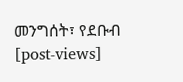መንግሰት፣ የደቡብ
[post-views]